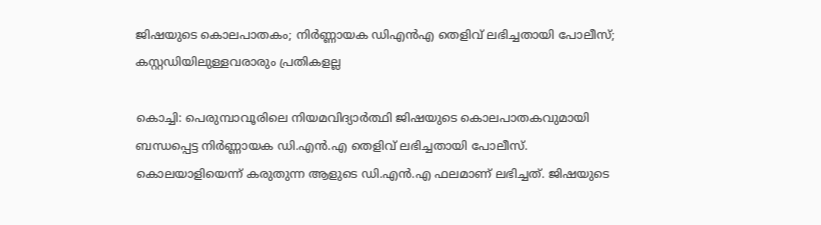ജിഷയുടെ കൊലപാതകം; നിര്‍ണ്ണായക ഡിഎന്‍എ തെളിവ് ലഭിച്ചതായി പോലീസ്; കസ്റ്റഡിയിലുള്ളവരാരും പ്രതികളല്ല

കൊച്ചി: പെരുമ്പാവൂരിലെ നിയമവിദ്യാര്‍ത്ഥി ജിഷയുടെ കൊലപാതകവുമായി ബന്ധപ്പെട്ട നിര്‍ണ്ണായക ഡി.എന്‍.എ തെളിവ് ലഭിച്ചതായി പോലീസ്. കൊലയാളിയെന്ന് കരുതുന്ന ആളുടെ ഡി.എന്‍.എ ഫലമാണ് ലഭിച്ചത്. ജിഷയുടെ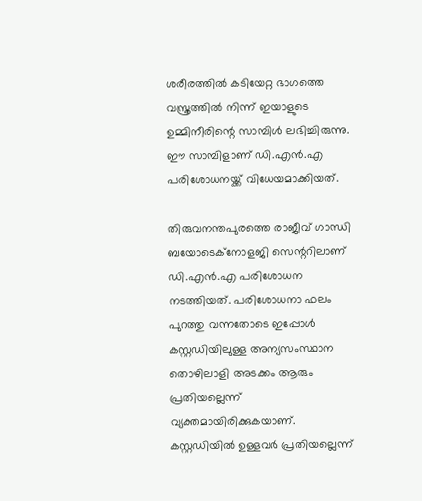ശരീരത്തില്‍ കടിയേറ്റ ഭാഗത്തെ വസ്ത്രത്തില്‍ നിന്ന് ഇയാളുടെ ഉമ്മിനീരിന്റെ സാമ്പിള്‍ ലഭിച്ചിരുന്നു. ഈ സാമ്പിളാണ് ഡി.എന്‍.എ പരിശോധനയ്ക്ക് വിധേയമാക്കിയത്.

തിരുവനന്തപുരത്തെ രാജീവ് ഗാന്ധി ബയോടെക്‌നോളജി സെന്ററിലാണ് ഡി.എന്‍.എ പരിശോധന നടത്തിയത്. പരിശോധനാ ഫലം പുറത്തു വന്നതോടെ ഇപ്പോള്‍ കസ്റ്റഡിയിലുള്ള അന്യസംസ്ഥാന തൊഴിലാളി അടക്കം ആരും പ്രതിയല്ലെന്ന് വ്യക്തമായിരിക്കുകയാണ്. കസ്റ്റഡിയില്‍ ഉള്ളവര്‍ പ്രതിയല്ലെന്ന്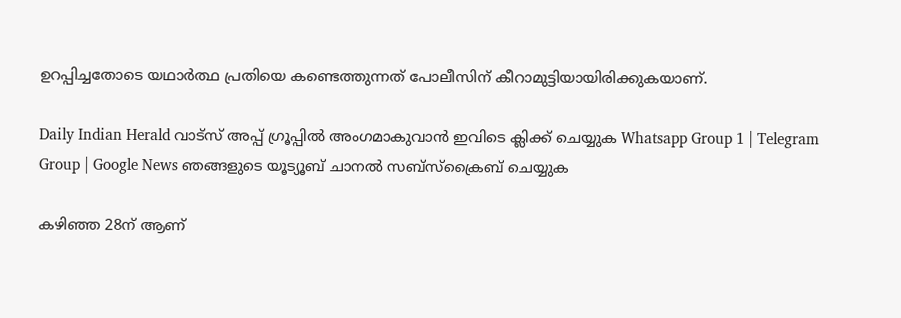ഉറപ്പിച്ചതോടെ യഥാര്‍ത്ഥ പ്രതിയെ കണ്ടെത്തുന്നത് പോലീസിന് കീറാമുട്ടിയായിരിക്കുകയാണ്.

Daily Indian Herald വാട്സ് അപ്പ് ഗ്രൂപ്പിൽ അംഗമാകുവാൻ ഇവിടെ ക്ലിക്ക് ചെയ്യുക Whatsapp Group 1 | Telegram Group | Google News ഞങ്ങളുടെ യൂട്യൂബ് ചാനൽ സബ്സ്ക്രൈബ് ചെയ്യുക

കഴിഞ്ഞ 28ന് ആണ്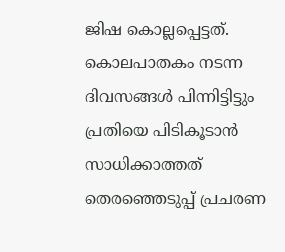ജിഷ കൊല്ലപ്പെട്ടത്. കൊലപാതകം നടന്ന ദിവസങ്ങള്‍ പിന്നിട്ടിട്ടും പ്രതിയെ പിടികൂടാന്‍ സാധിക്കാത്തത് തെരഞ്ഞെടുപ്പ് പ്രചരണ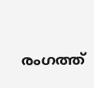രംഗത്ത്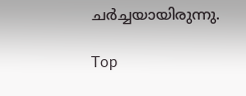ചര്‍ച്ചയായിരുന്നു.

Top